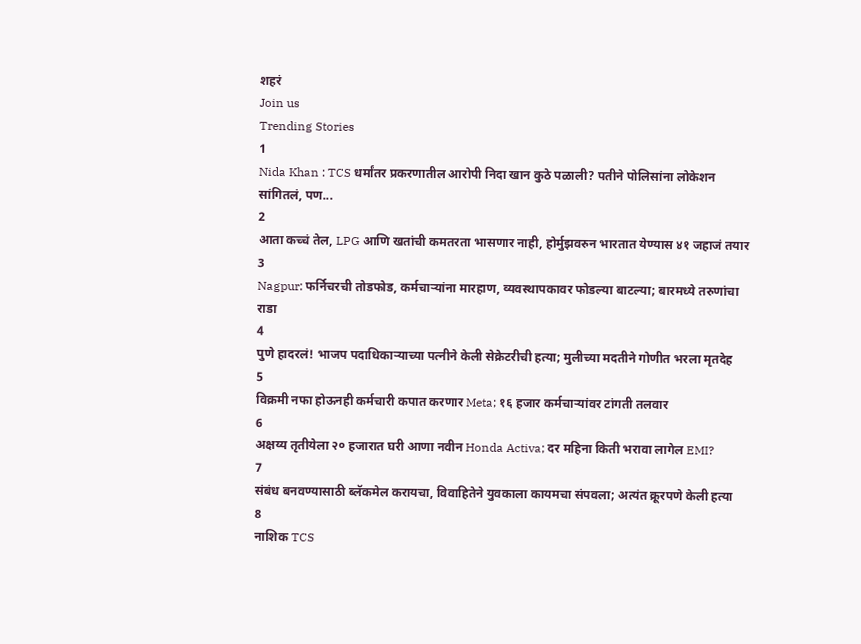शहरं
Join us
Trending Stories
1
Nida Khan : TCS धर्मांतर प्रकरणातील आरोपी निदा खान कुठे पळाली? पतीने पोलिसांना लोकेशन सांगितलं, पण...
2
आता कच्चं तेल, LPG आणि खतांची कमतरता भासणार नाही, होर्मुझवरुन भारतात येण्यास ४१ जहाजं तयार
3
Nagpur: फर्निचरची तोडफोड, कर्मचाऱ्यांना मारहाण, व्यवस्थापकावर फोडल्या बाटल्या; बारमध्ये तरुणांचा राडा
4
पुणे हादरलं! भाजप पदाधिकाऱ्याच्या पत्नीने केली सेक्रेटरीची हत्या; मुलीच्या मदतीने गोणीत भरला मृतदेह
5
विक्रमी नफा होऊनही कर्मचारी कपात करणार Meta; १६ हजार कर्मचाऱ्यांवर टांगती तलवार
6
अक्षय्य तृतीयेला २० हजारात घरी आणा नवीन Honda Activa; दर महिना किती भरावा लागेल EMI?
7
संबंध बनवण्यासाठी ब्लॅकमेल करायचा, विवाहितेने युवकाला कायमचा संपवला; अत्यंत क्रूरपणे केली हत्या
8
नाशिक TCS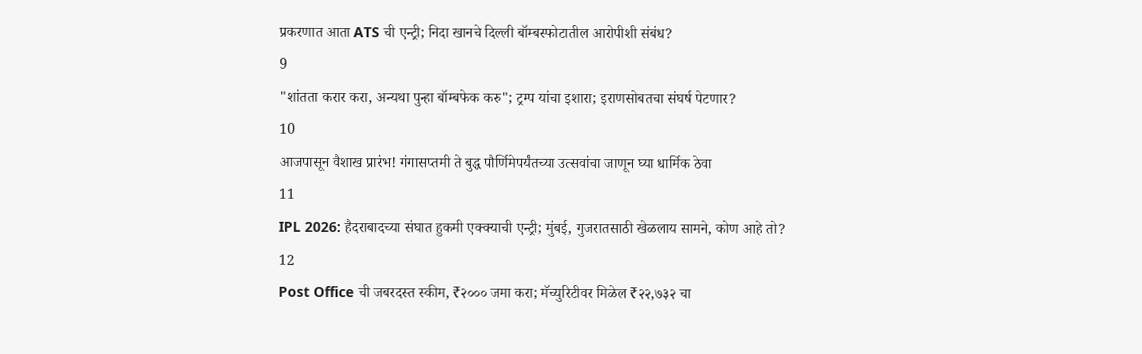प्रकरणात आता ATS ची एन्ट्री; निदा खानचे दिल्ली बॉम्बस्फोटातील आरोपीशी संबंध?
9
"शांतता करार करा, अन्यथा पुन्हा बॉम्बफेक करु"; ट्रम्प यांचा इशारा; इराणसोबतचा संघर्ष पेटणार?
10
आजपासून वैशाख प्रारंभ! गंगासप्तमी ते बुद्ध पौर्णिमेपर्यंतच्या उत्सवांचा जाणून घ्या धार्मिक ठेवा
11
IPL 2026: हैदराबादच्या संघात हुकमी एक्क्याची एन्ट्री; मुंबई, गुजरातसाठी खेळलाय सामने, कोण आहे तो?
12
Post Office ची जबरदस्त स्कीम, ₹२००० जमा करा; मॅच्युरिटीवर मिळेल ₹२२,७३२ चा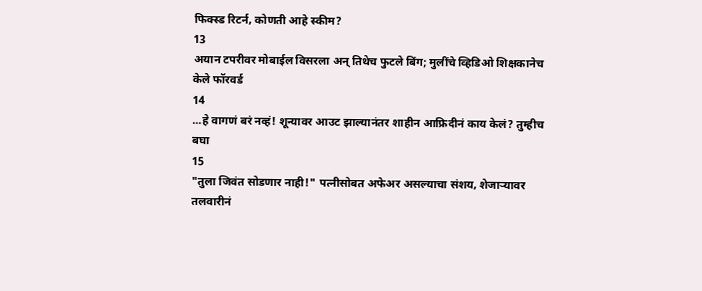फिक्स्ड रिटर्न, कोणती आहे स्कीम?
13
अयान टपरीवर मोबाईल विसरला अन् तिथेच फुटले बिंग; मुलींचे व्हिडिओ शिक्षकानेच केले फॉरवर्ड
14
...हे वागणं बरं नव्हं! शून्यावर आउट झाल्यानंतर शाहीन आफ्रिदीनं काय केलं? तुम्हीच बघा
15
"तुला जिवंत सोडणार नाही!" पत्नीसोबत अफेअर असल्याचा संशय, शेजाऱ्यावर तलवारीनं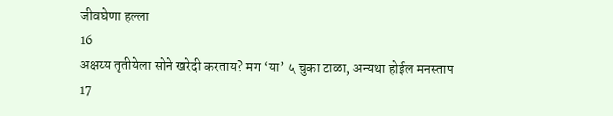जीवघेणा हल्ला
16
अक्षय्य तृतीयेला सोने खरेदी करताय? मग ‘या’ ५ चुका टाळा, अन्यथा होईल मनस्ताप
17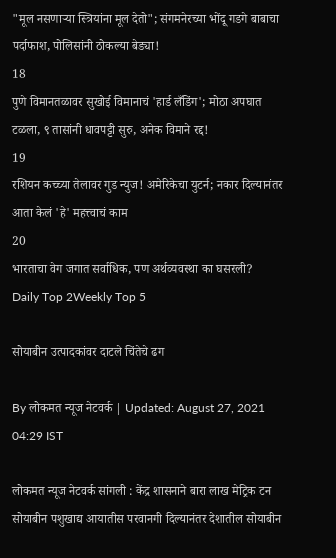"मूल नसणाऱ्या स्त्रियांना मूल देतो"; संगमनेरच्या भोंदू गडगे बाबाचा पर्दाफाश, पोलिसांनी ठोकल्या बेड्या!
18
पुणे विमानतळावर सुखोई विमानाचं 'हार्ड लँडिंग'; मोठा अपघात टळला, ९ तासांनी धावपट्टी सुरु, अनेक विमाने रद्द!
19
रशियन कच्च्या तेलावर गुड न्युज! अमेरिकेचा युटर्न; नकार दिल्यानंतर आता केलं 'हे' महत्त्वाचं काम
20
भारताचा वेग जगात सर्वाधिक, पण अर्थव्यवस्था का घसरली?
Daily Top 2Weekly Top 5

सोयाबीन उत्पादकांवर दाटले चिंतेचे ढग

By लोकमत न्यूज नेटवर्क | Updated: August 27, 2021 04:29 IST

लोकमत न्यूज नेटवर्क सांगली : केंद्र शासनाने बारा लाख मेट्रिक टन सोयाबीन पशुखाद्य आयातीस परवानगी दिल्यानंतर देशातील सोयाबीन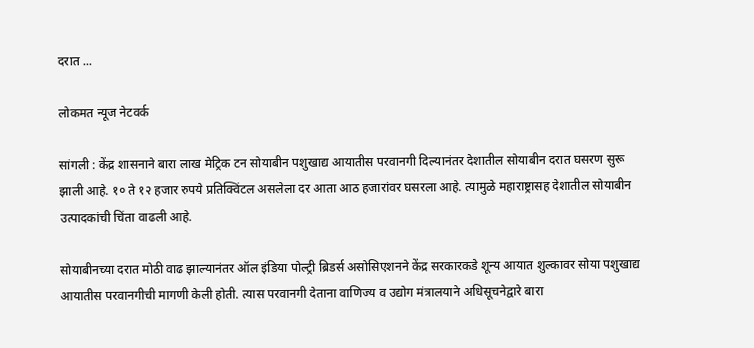दरात ...

लोकमत न्यूज नेटवर्क

सांगली : केंद्र शासनाने बारा लाख मेट्रिक टन सोयाबीन पशुखाद्य आयातीस परवानगी दिल्यानंतर देशातील सोयाबीन दरात घसरण सुरू झाली आहे. १० ते १२ हजार रुपये प्रतिक्विंटल असलेला दर आता आठ हजारांवर घसरला आहे. त्यामुळे महाराष्ट्रासह देशातील सोयाबीन उत्पादकांची चिंता वाढली आहे.

सोयाबीनच्या दरात मोठी वाढ झाल्यानंतर ऑल इंडिया पोल्ट्री ब्रिडर्स असोसिएशनने केंद्र सरकारकडे शून्य आयात शुल्कावर सोया पशुखाद्य आयातीस परवानगीची मागणी केली होती. त्यास परवानगी देताना वाणिज्य व उद्योग मंत्रालयाने अधिसूचनेद्वारे बारा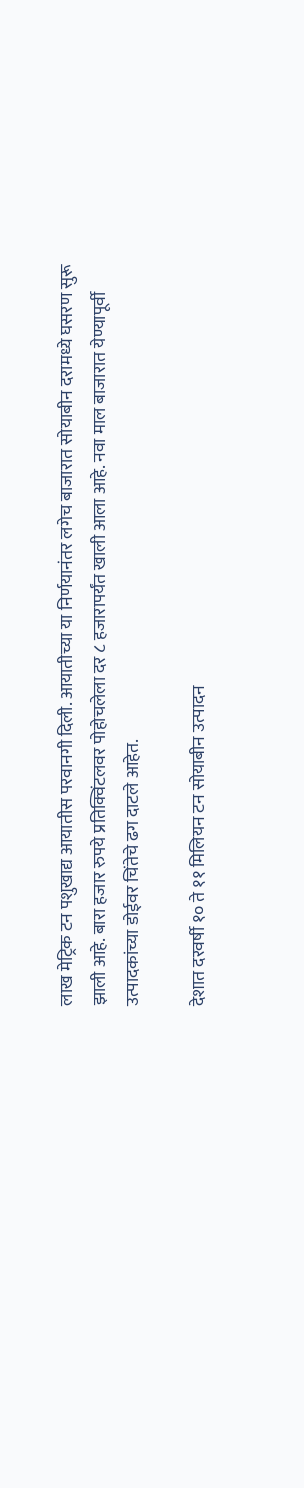लाख मेट्रिक टन पशुखाद्य आयातीस परवानगी दिली. आयातीच्या या निर्णयानंतर लगेच बाजारात सोयाबीन दरामध्ये घसरण सुरू झाली आहे. बारा हजार रुपये प्रतिक्विंटलवर पोहोचलेला दर ८ हजारापर्यंत खाली आला आहे. नवा माल बाजारात येण्यापूर्वी उत्पादकांच्या डोईवर चिंतेचे ढग दाटले आहेत.

देशात दरवर्षी १० ते ११ मिलियन टन सोयाबीन उत्पादन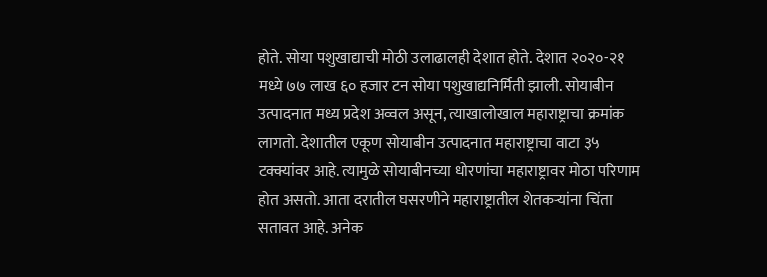होते. सोया पशुखाद्याची मोठी उलाढालही देशात होते. देशात २०२०-२१ मध्ये ७७ लाख ६० हजार टन सोया पशुखाद्यनिर्मिती झाली. सोयाबीन उत्पादनात मध्य प्रदेश अव्वल असून, त्याखालोखाल महाराष्ट्राचा क्रमांक लागतो. देशातील एकूण सोयाबीन उत्पादनात महाराष्ट्राचा वाटा ३५ टक्क्यांवर आहे. त्यामुळे सोयाबीनच्या धोरणांचा महाराष्ट्रावर मोठा परिणाम होत असतो. आता दरातील घसरणीने महाराष्ट्रातील शेतकऱ्यांना चिंता सतावत आहे. अनेक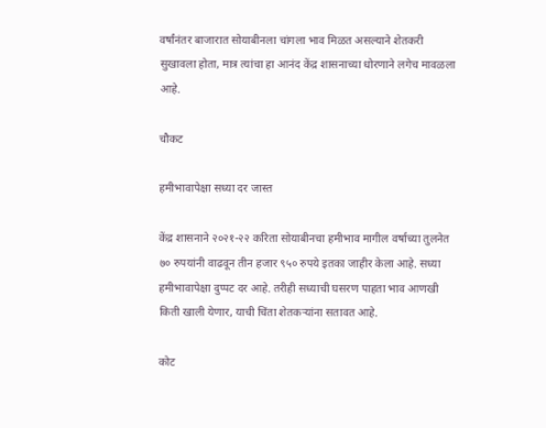वर्षांनंतर बाजारात सोयाबीनला चांगला भाव मिळत असल्याने शेतकरी सुखावला होता, मात्र त्यांचा हा आनंद केंद्र शासनाच्या धोरणाने लगेच मावळला आहे.

चौकट

हमीभावापेक्षा सध्या दर जास्त

केंद्र शासनाने २०२१-२२ करिता सोयाबीनचा हमीभाव मागील वर्षाच्या तुलनेत ७० रुपयांनी वाढवून तीन हजार ९५० रुपये इतका जाहीर केला आहे. सध्या हमीभावापेक्षा दुप्पट दर आहे. तरीही सध्याची घसरण पाहता भाव आणखी किती खाली येणार, याची चिंता शेतकऱ्यांना सतावत आहे.

कोट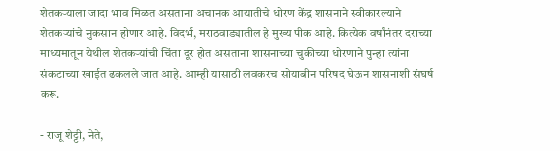शेतकऱ्याला जादा भाव मिळत असताना अचानक आयातीचे धोरण केंद्र शासनाने स्वीकारल्याने शेतकऱ्यांचे नुकसान होणार आहे. विदर्भ, मराठवाड्यातील हे मुख्य पीक आहे. कित्येक वर्षांनंतर दराच्या माध्यमातून येथील शेतकऱ्यांची चिंता दूर होत असताना शासनाच्या चुकीच्या धोरणाने पुन्हा त्यांना संकटाच्या खाईत ढकलले जात आहे. आम्ही यासाठी लवकरच सोयाबीन परिषद घेऊन शासनाशी संघर्ष करू.

- राजू शेट्टी, नेते,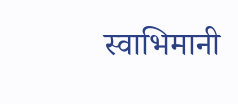स्वाभिमानी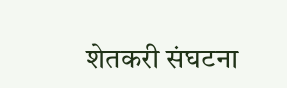शेतकरी संघटना